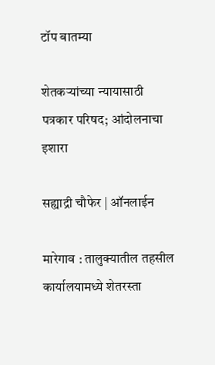टॉप बातम्या

शेतकऱ्यांच्या न्यायासाठी पत्रकार परिषद; आंदोलनाचा इशारा

सह्याद्री चौफेर | ऑनलाईन

मारेगाव : तालुक्यातील तहसील कार्यालयामध्ये शेतरस्ता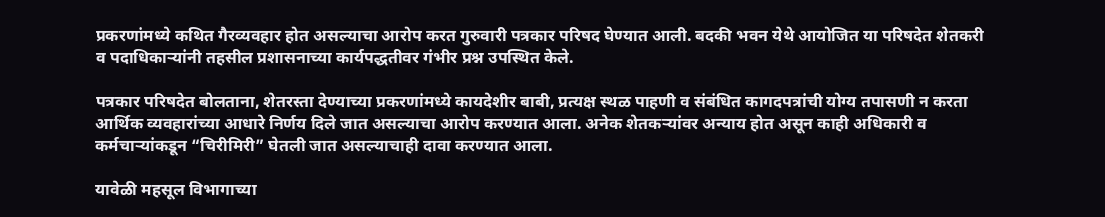प्रकरणांमध्ये कथित गैरव्यवहार होत असल्याचा आरोप करत गुरुवारी पत्रकार परिषद घेण्यात आली. बदकी भवन येथे आयोजित या परिषदेत शेतकरी व पदाधिकाऱ्यांनी तहसील प्रशासनाच्या कार्यपद्धतीवर गंभीर प्रश्न उपस्थित केले.

पत्रकार परिषदेत बोलताना, शेतरस्ता देण्याच्या प्रकरणांमध्ये कायदेशीर बाबी, प्रत्यक्ष स्थळ पाहणी व संबंधित कागदपत्रांची योग्य तपासणी न करता आर्थिक व्यवहारांच्या आधारे निर्णय दिले जात असल्याचा आरोप करण्यात आला. अनेक शेतकऱ्यांवर अन्याय होत असून काही अधिकारी व कर्मचाऱ्यांकडून “चिरीमिरी” घेतली जात असल्याचाही दावा करण्यात आला.

यावेळी महसूल विभागाच्या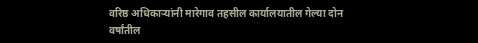वरिष्ठ अधिकाऱ्यांनी मारेगाव तहसील कार्यालयातील गेल्या दोन वर्षांतील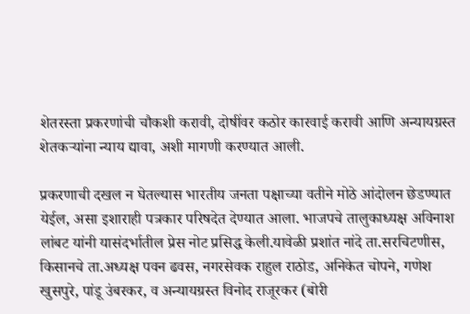शेतरस्ता प्रकरणांची चौकशी करावी, दोषींवर कठोर कारवाई करावी आणि अन्यायग्रस्त शेतकऱ्यांना न्याय द्यावा, अशी मागणी करण्यात आली.

प्रकरणाची दखल न घेतल्यास भारतीय जनता पक्षाच्या वतीने मोठे आंदोलन छेडण्यात येईल, असा इशाराही पत्रकार परिषदेत देण्यात आला. भाजपचे तालुकाध्यक्ष अविनाश लांबट यांनी यासंदर्भातील प्रेस नोट प्रसिद्ध केली.यावेळी प्रशांत नांदे ता.सरचिटणीस, किसानचे ता.अध्यक्ष पवन ढवस, नगरसेवक राहुल राठोड, अनिकेत चोपने, गणेश खुसपुरे, पांडू उंबरकर, व अन्यायग्रस्त विनोद राजूरकर (बोरी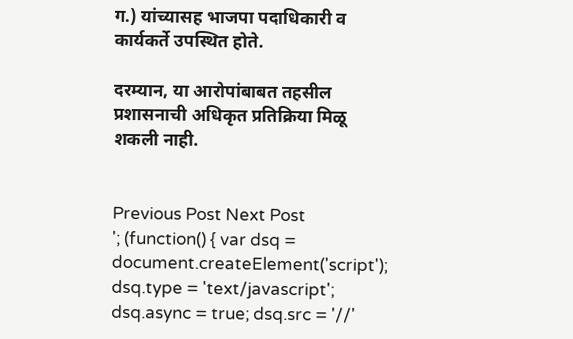ग.) यांच्यासह भाजपा पदाधिकारी व कार्यकर्ते उपस्थित होते.

दरम्यान, या आरोपांबाबत तहसील प्रशासनाची अधिकृत प्रतिक्रिया मिळू शकली नाही.


Previous Post Next Post
'; (function() { var dsq = document.createElement('script'); dsq.type = 'text/javascript'; dsq.async = true; dsq.src = '//'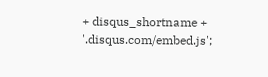+ disqus_shortname + '.disqus.com/embed.js';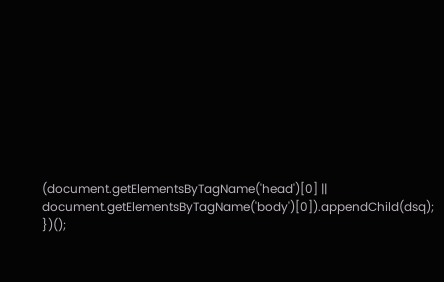(document.getElementsByTagName('head')[0] || document.getElementsByTagName('body')[0]).appendChild(dsq); })();